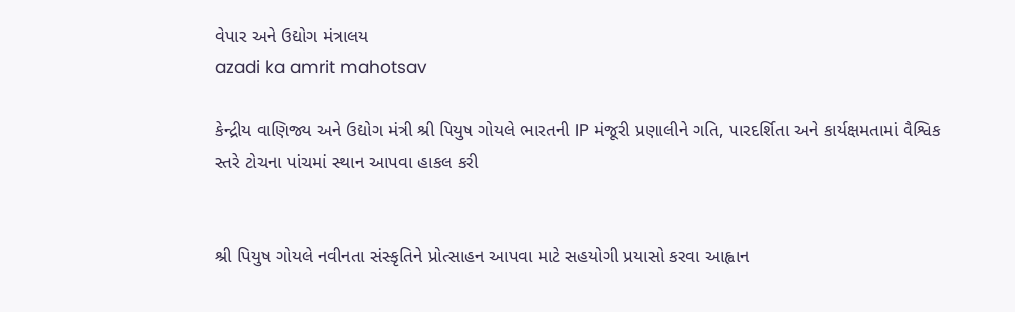વેપાર અને ઉદ્યોગ મંત્રાલય
azadi ka amrit mahotsav

કેન્દ્રીય વાણિજ્ય અને ઉદ્યોગ મંત્રી શ્રી પિયુષ ગોયલે ભારતની IP મંજૂરી પ્રણાલીને ગતિ, પારદર્શિતા અને કાર્યક્ષમતામાં વૈશ્વિક સ્તરે ટોચના પાંચમાં સ્થાન આપવા હાકલ કરી


શ્રી પિયુષ ગોયલે નવીનતા સંસ્કૃતિને પ્રોત્સાહન આપવા માટે સહયોગી પ્રયાસો કરવા આહ્વાન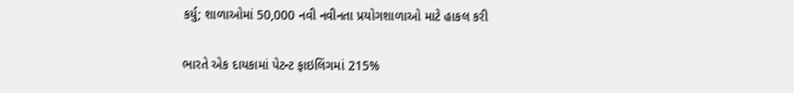કર્યુ; શાળાઓમાં 50,000 નવી નવીનતા પ્રયોગશાળાઓ માટે હાકલ કરી

ભારતે એક દાયકામાં પેટન્ટ ફાઇલિંગમાં 215%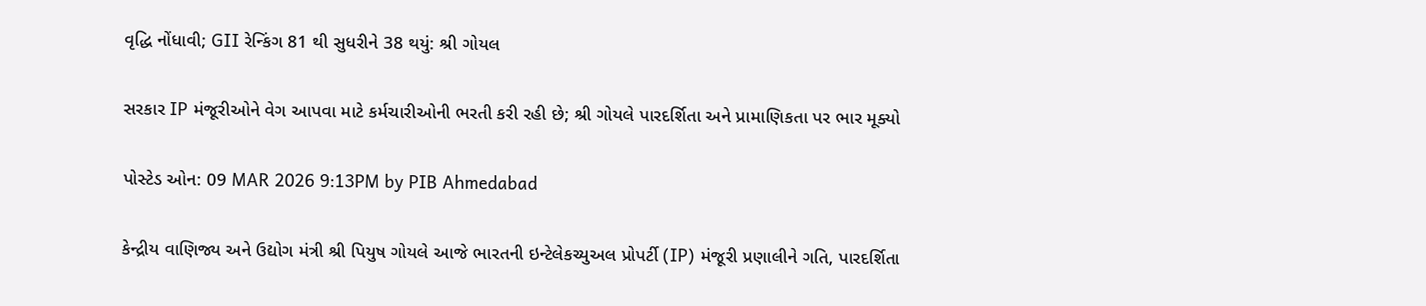વૃદ્ધિ નોંધાવી; GII રેન્કિંગ 81 થી સુધરીને 38 થયું: શ્રી ગોયલ

સરકાર IP મંજૂરીઓને વેગ આપવા માટે કર્મચારીઓની ભરતી કરી રહી છે; શ્રી ગોયલે પારદર્શિતા અને પ્રામાણિકતા પર ભાર મૂક્યો

પોસ્ટેડ ઓન: 09 MAR 2026 9:13PM by PIB Ahmedabad

કેન્દ્રીય વાણિજ્ય અને ઉદ્યોગ મંત્રી શ્રી પિયુષ ગોયલે આજે ભારતની ઇન્ટેલેકચ્યુઅલ પ્રોપર્ટી (IP) મંજૂરી પ્રણાલીને ગતિ, પારદર્શિતા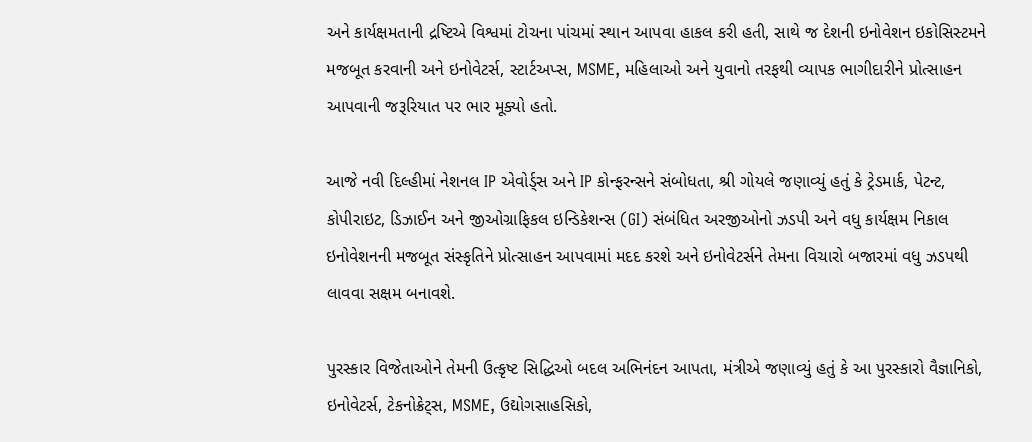અને કાર્યક્ષમતાની દ્રષ્ટિએ વિશ્વમાં ટોચના પાંચમાં સ્થાન આપવા હાકલ કરી હતી, સાથે જ દેશની ઇનોવેશન ઇકોસિસ્ટમને મજબૂત કરવાની અને ઇનોવેટર્સ, સ્ટાર્ટઅપ્સ, MSME, મહિલાઓ અને યુવાનો તરફથી વ્યાપક ભાગીદારીને પ્રોત્સાહન આપવાની જરૂરિયાત પર ભાર મૂક્યો હતો.

આજે નવી દિલ્હીમાં નેશનલ IP એવોર્ડ્સ અને IP કોન્ફરન્સને સંબોધતા, શ્રી ગોયલે જણાવ્યું હતું કે ટ્રેડમાર્ક, પેટન્ટ, કોપીરાઇટ, ડિઝાઈન અને જીઓગ્રાફિકલ ઇન્ડિકેશન્સ (GI) સંબંધિત અરજીઓનો ઝડપી અને વધુ કાર્યક્ષમ નિકાલ ઇનોવેશનની મજબૂત સંસ્કૃતિને પ્રોત્સાહન આપવામાં મદદ કરશે અને ઇનોવેટર્સને તેમના વિચારો બજારમાં વધુ ઝડપથી લાવવા સક્ષમ બનાવશે.

પુરસ્કાર વિજેતાઓને તેમની ઉત્કૃષ્ટ સિદ્ધિઓ બદલ અભિનંદન આપતા, મંત્રીએ જણાવ્યું હતું કે આ પુરસ્કારો વૈજ્ઞાનિકો, ઇનોવેટર્સ, ટેકનોક્રેટ્સ, MSME, ઉદ્યોગસાહસિકો,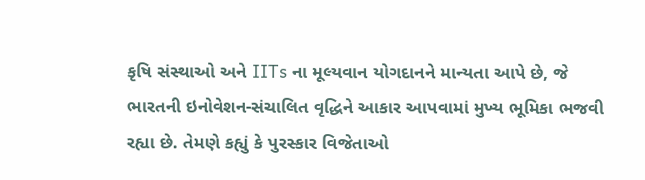કૃષિ સંસ્થાઓ અને IITs ના મૂલ્યવાન યોગદાનને માન્યતા આપે છે, જે ભારતની ઇનોવેશન-સંચાલિત વૃદ્ધિને આકાર આપવામાં મુખ્ય ભૂમિકા ભજવી રહ્યા છે. તેમણે કહ્યું કે પુરસ્કાર વિજેતાઓ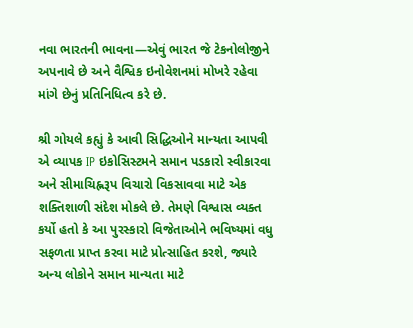નવા ભારતની ભાવના—એવું ભારત જે ટેકનોલોજીને અપનાવે છે અને વૈશ્વિક ઇનોવેશનમાં મોખરે રહેવા માંગે છેનું પ્રતિનિધિત્વ કરે છે.

શ્રી ગોયલે કહ્યું કે આવી સિદ્ધિઓને માન્યતા આપવી એ વ્યાપક IP ઇકોસિસ્ટમને સમાન પડકારો સ્વીકારવા અને સીમાચિહ્નરૂપ વિચારો વિકસાવવા માટે એક શક્તિશાળી સંદેશ મોકલે છે. તેમણે વિશ્વાસ વ્યક્ત કર્યો હતો કે આ પુરસ્કારો વિજેતાઓને ભવિષ્યમાં વધુ સફળતા પ્રાપ્ત કરવા માટે પ્રોત્સાહિત કરશે, જ્યારે અન્ય લોકોને સમાન માન્યતા માટે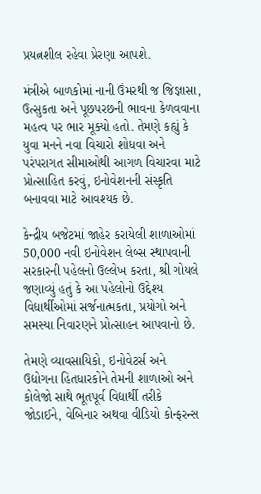પ્રયત્નશીલ રહેવા પ્રેરણા આપશે.

મંત્રીએ બાળકોમાં નાની ઉંમરથી જ જિજ્ઞાસા, ઉત્સુકતા અને પૂછપરછની ભાવના કેળવવાના મહત્વ પર ભાર મૂક્યો હતો. તેમણે કહ્યું કે યુવા મનને નવા વિચારો શોધવા અને પરંપરાગત સીમાઓથી આગળ વિચારવા માટે પ્રોત્સાહિત કરવું, ઇનોવેશનની સંસ્કૃતિ બનાવવા માટે આવશ્યક છે.

કેન્દ્રીય બજેટમાં જાહેર કરાયેલી શાળાઓમાં 50,000 નવી ઇનોવેશન લેબ્સ સ્થાપવાની સરકારની પહેલનો ઉલ્લેખ કરતા, શ્રી ગોયલે જણાવ્યું હતું કે આ પહેલોનો ઉદ્દેશ્ય વિદ્યાર્થીઓમાં સર્જનાત્મકતા, પ્રયોગો અને સમસ્યા નિવારણને પ્રોત્સાહન આપવાનો છે.

તેમણે વ્યાવસાયિકો, ઇનોવેટર્સ અને ઉદ્યોગના હિતધારકોને તેમની શાળાઓ અને કોલેજો સાથે ભૂતપૂર્વ વિદ્યાર્થી તરીકે જોડાઈને, વેબિનાર અથવા વીડિયો કોન્ફરન્સ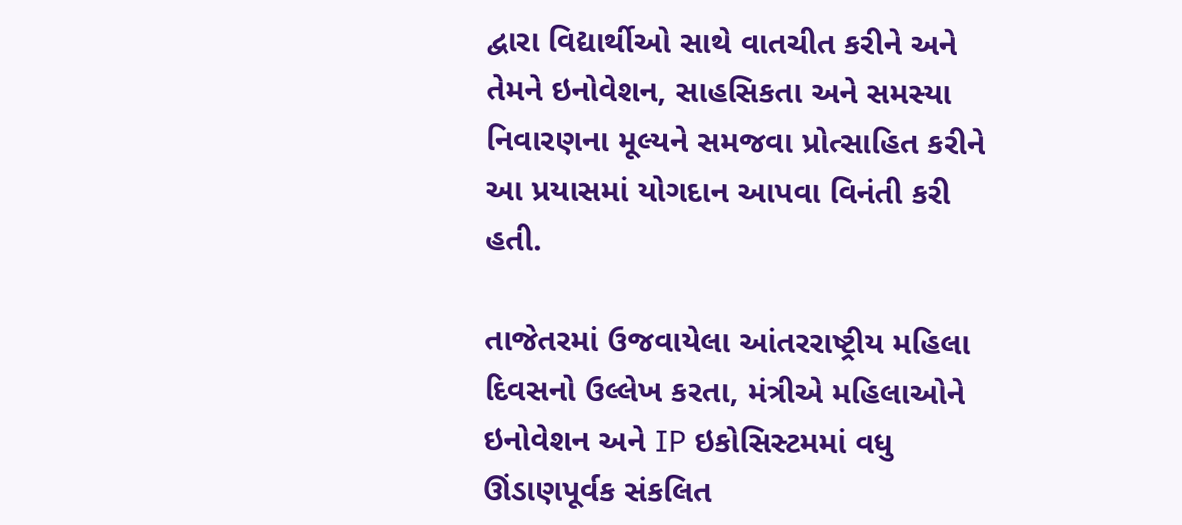દ્વારા વિદ્યાર્થીઓ સાથે વાતચીત કરીને અને તેમને ઇનોવેશન, સાહસિકતા અને સમસ્યા નિવારણના મૂલ્યને સમજવા પ્રોત્સાહિત કરીને આ પ્રયાસમાં યોગદાન આપવા વિનંતી કરી હતી.

તાજેતરમાં ઉજવાયેલા આંતરરાષ્ટ્રીય મહિલા દિવસનો ઉલ્લેખ કરતા, મંત્રીએ મહિલાઓને ઇનોવેશન અને IP ઇકોસિસ્ટમમાં વધુ ઊંડાણપૂર્વક સંકલિત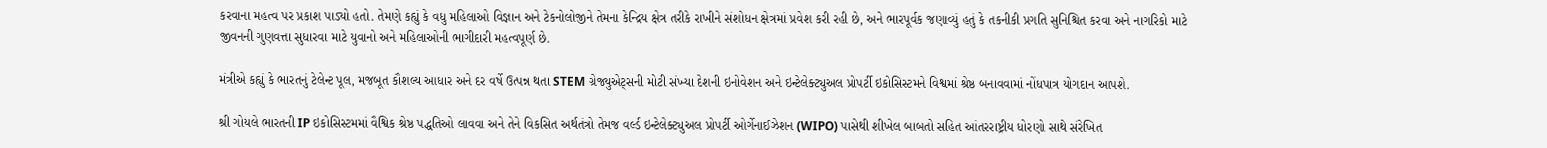કરવાના મહત્વ પર પ્રકાશ પાડ્યો હતો. તેમણે કહ્યું કે વધુ મહિલાઓ વિજ્ઞાન અને ટેકનોલોજીને તેમના કેન્દ્રિય ક્ષેત્ર તરીકે રાખીને સંશોધન ક્ષેત્રમાં પ્રવેશ કરી રહી છે, અને ભારપૂર્વક જણાવ્યું હતું કે તકનીકી પ્રગતિ સુનિશ્ચિત કરવા અને નાગરિકો માટે જીવનની ગુણવત્તા સુધારવા માટે યુવાનો અને મહિલાઓની ભાગીદારી મહત્વપૂર્ણ છે.

મંત્રીએ કહ્યું કે ભારતનું ટેલેન્ટ પૂલ, મજબૂત કૌશલ્ય આધાર અને દર વર્ષે ઉત્પન્ન થતા STEM ગ્રેજ્યુએટ્સની મોટી સંખ્યા દેશની ઇનોવેશન અને ઇન્ટેલેક્ટ્યુઅલ પ્રોપર્ટી ઇકોસિસ્ટમને વિશ્વમાં શ્રેષ્ઠ બનાવવામાં નોંધપાત્ર યોગદાન આપશે.

શ્રી ગોયલે ભારતની IP ઇકોસિસ્ટમમાં વૈશ્વિક શ્રેષ્ઠ પદ્ધતિઓ લાવવા અને તેને વિકસિત અર્થતંત્રો તેમજ વર્લ્ડ ઇન્ટેલેક્ટ્યુઅલ પ્રોપર્ટી ઓર્ગેનાઈઝેશન (WIPO) પાસેથી શીખેલ બાબતો સહિત આંતરરાષ્ટ્રીય ધોરણો સાથે સંરેખિત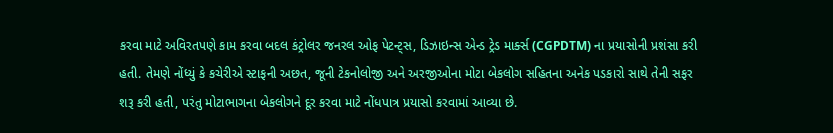કરવા માટે અવિરતપણે કામ કરવા બદલ કંટ્રોલર જનરલ ઓફ પેટન્ટ્સ, ડિઝાઇન્સ એન્ડ ટ્રેડ માર્ક્સ (CGPDTM) ના પ્રયાસોની પ્રશંસા કરી હતી. તેમણે નોંધ્યું કે કચેરીએ સ્ટાફની અછત, જૂની ટેકનોલોજી અને અરજીઓના મોટા બેકલોગ સહિતના અનેક પડકારો સાથે તેની સફર શરૂ કરી હતી, પરંતુ મોટાભાગના બેકલોગને દૂર કરવા માટે નોંધપાત્ર પ્રયાસો કરવામાં આવ્યા છે.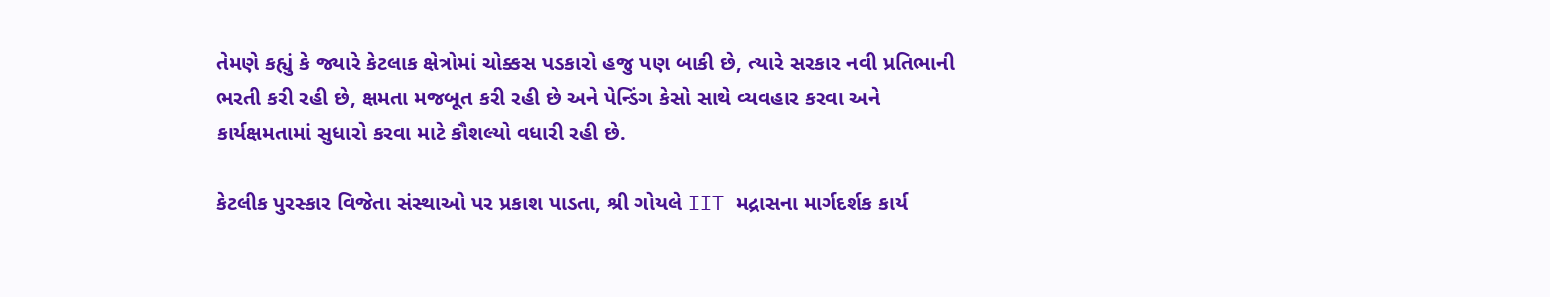તેમણે કહ્યું કે જ્યારે કેટલાક ક્ષેત્રોમાં ચોક્કસ પડકારો હજુ પણ બાકી છે, ત્યારે સરકાર નવી પ્રતિભાની ભરતી કરી રહી છે, ક્ષમતા મજબૂત કરી રહી છે અને પેન્ડિંગ કેસો સાથે વ્યવહાર કરવા અને કાર્યક્ષમતામાં સુધારો કરવા માટે કૌશલ્યો વધારી રહી છે.

કેટલીક પુરસ્કાર વિજેતા સંસ્થાઓ પર પ્રકાશ પાડતા, શ્રી ગોયલે IIT મદ્રાસના માર્ગદર્શક કાર્ય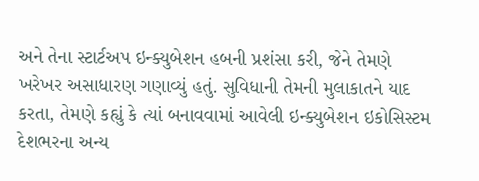અને તેના સ્ટાર્ટઅપ ઇન્ક્યુબેશન હબની પ્રશંસા કરી, જેને તેમણે ખરેખર અસાધારણ ગણાવ્યું હતું. સુવિધાની તેમની મુલાકાતને યાદ કરતા, તેમણે કહ્યું કે ત્યાં બનાવવામાં આવેલી ઇન્ક્યુબેશન ઇકોસિસ્ટમ દેશભરના અન્ય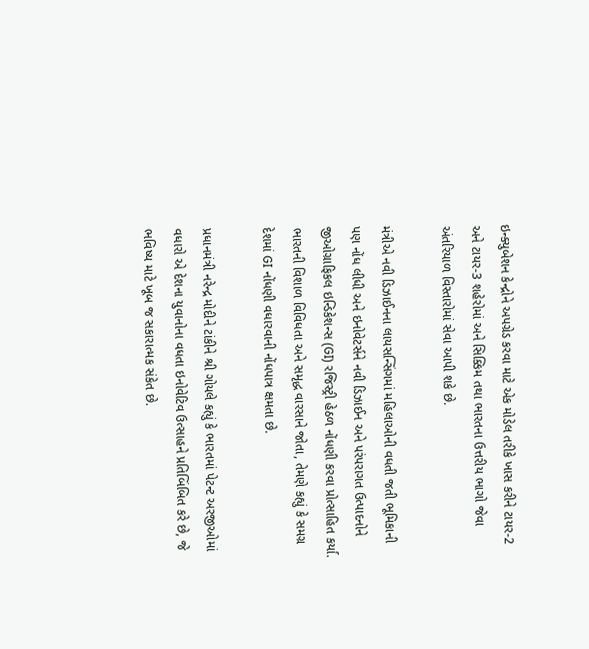ઇન્ક્યુબેશન કેન્દ્રોને અપગ્રેડ કરવા માટે એક મોડેલ તરીકે ખાસ કરીને ટાયર-2 અને ટાયર-3 શહેરોમાં અને સિક્કિમ તથા ભારતના ઉત્તરીય ભાગો જેવા અંતરિયાળ વિસ્તારોમાં સેવા આપી શકે છે.

મંત્રીએ નવી ડિઝાઈનના લાયસન્સિંગમાં મહિલાઓની વધતી જતી ભૂમિકાની પણ નોંધ લીધી અને ઇનોવેટર્સને નવી ડિઝાઈન અને પરંપરાગત ઉત્પાદનોને જીઓગ્રાફિકલ ઇન્ડિકેશન્સ (GI) રજિસ્ટ્રી હેઠળ નોંધણી કરવા પ્રોત્સાહિત કર્યા. ભારતની વિશાળ વિવિધતા અને સમૃદ્ધ વારસાને જોતા, તેમણે કહ્યું કે સમગ્ર દેશમાં GI નોંધણી વધારવાની નોંધપાત્ર ક્ષમતા છે.

પ્રધાનમંત્રી નરેન્દ્ર મોદીને ટાંકીને શ્રી ગોયલે કહ્યું કે ભારતમાં પેટન્ટ અરજીઓમાં વધારો એ દેશના યુવાનોના વધતા ઇનોવેટિવ ઉત્સાહને પ્રતિબિંબિત કરે છે, જે ભવિષ્ય માટે ખૂબ જ સકારાત્મક સંકેત છે.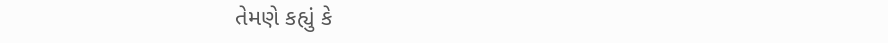તેમણે કહ્યું કે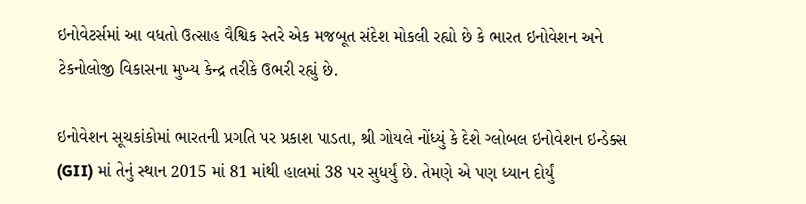ઇનોવેટર્સમાં આ વધતો ઉત્સાહ વૈશ્વિક સ્તરે એક મજબૂત સંદેશ મોકલી રહ્યો છે કે ભારત ઇનોવેશન અને ટેકનોલોજી વિકાસના મુખ્ય કેન્દ્ર તરીકે ઉભરી રહ્યું છે.

ઇનોવેશન સૂચકાંકોમાં ભારતની પ્રગતિ પર પ્રકાશ પાડતા, શ્રી ગોયલે નોંધ્યું કે દેશે ગ્લોબલ ઇનોવેશન ઇન્ડેક્સ (GII) માં તેનું સ્થાન 2015 માં 81 માંથી હાલમાં 38 પર સુધર્યું છે. તેમણે એ પણ ધ્યાન દોર્યું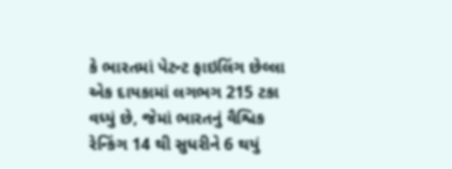કે ભારતમાં પેટન્ટ ફાઇલિંગ છેલ્લા એક દાયકામાં લગભગ 215 ટકા વધ્યું છે, જેમાં ભારતનું વૈશ્વિક રેન્કિંગ 14 થી સુધરીને 6 થયું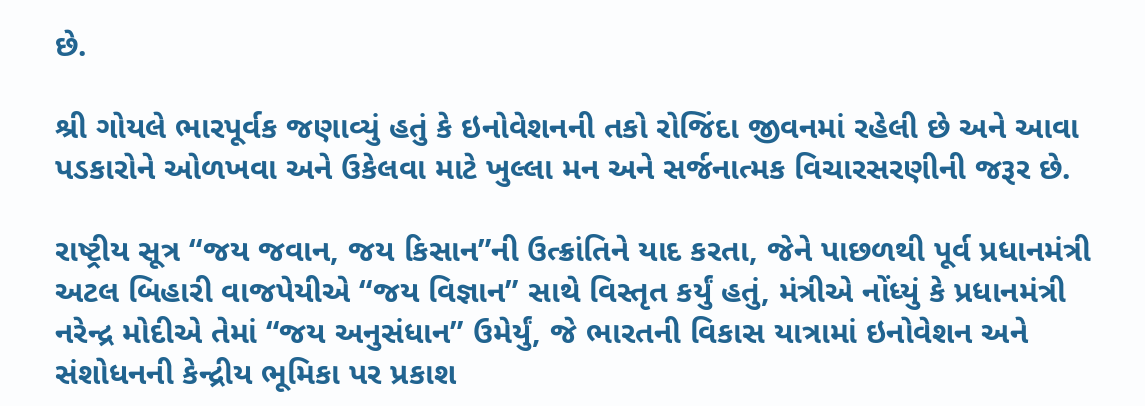છે.

શ્રી ગોયલે ભારપૂર્વક જણાવ્યું હતું કે ઇનોવેશનની તકો રોજિંદા જીવનમાં રહેલી છે અને આવા પડકારોને ઓળખવા અને ઉકેલવા માટે ખુલ્લા મન અને સર્જનાત્મક વિચારસરણીની જરૂર છે.

રાષ્ટ્રીય સૂત્ર “જય જવાન, જય કિસાન”ની ઉત્ક્રાંતિને યાદ કરતા, જેને પાછળથી પૂર્વ પ્રધાનમંત્રી અટલ બિહારી વાજપેયીએ “જય વિજ્ઞાન” સાથે વિસ્તૃત કર્યું હતું, મંત્રીએ નોંધ્યું કે પ્રધાનમંત્રી નરેન્દ્ર મોદીએ તેમાં “જય અનુસંધાન” ઉમેર્યું, જે ભારતની વિકાસ યાત્રામાં ઇનોવેશન અને સંશોધનની કેન્દ્રીય ભૂમિકા પર પ્રકાશ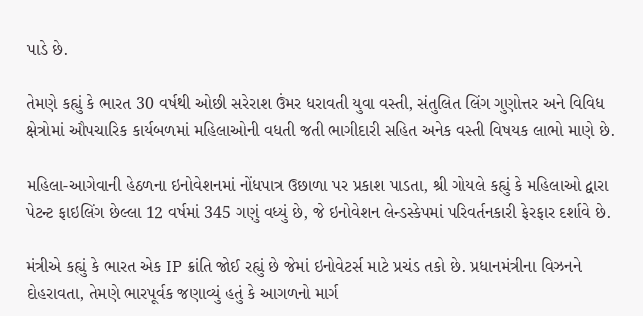પાડે છે.

તેમણે કહ્યું કે ભારત 30 વર્ષથી ઓછી સરેરાશ ઉંમર ધરાવતી યુવા વસ્તી, સંતુલિત લિંગ ગુણોત્તર અને વિવિધ ક્ષેત્રોમાં ઔપચારિક કાર્યબળમાં મહિલાઓની વધતી જતી ભાગીદારી સહિત અનેક વસ્તી વિષયક લાભો માણે છે.

મહિલા-આગેવાની હેઠળના ઇનોવેશનમાં નોંધપાત્ર ઉછાળા પર પ્રકાશ પાડતા, શ્રી ગોયલે કહ્યું કે મહિલાઓ દ્વારા પેટન્ટ ફાઇલિંગ છેલ્લા 12 વર્ષમાં 345 ગણું વધ્યું છે, જે ઇનોવેશન લેન્ડસ્કેપમાં પરિવર્તનકારી ફેરફાર દર્શાવે છે.

મંત્રીએ કહ્યું કે ભારત એક IP ક્રાંતિ જોઈ રહ્યું છે જેમાં ઇનોવેટર્સ માટે પ્રચંડ તકો છે. પ્રધાનમંત્રીના વિઝનને દોહરાવતા, તેમણે ભારપૂર્વક જણાવ્યું હતું કે આગળનો માર્ગ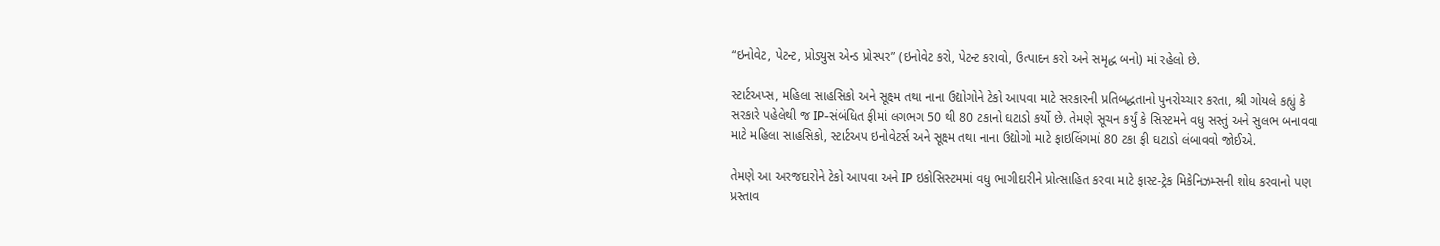“ઇનોવેટ, પેટન્ટ, પ્રોડ્યુસ એન્ડ પ્રોસ્પર” (ઇનોવેટ કરો, પેટન્ટ કરાવો, ઉત્પાદન કરો અને સમૃદ્ધ બનો) માં રહેલો છે.

સ્ટાર્ટઅપ્સ, મહિલા સાહસિકો અને સૂક્ષ્મ તથા નાના ઉદ્યોગોને ટેકો આપવા માટે સરકારની પ્રતિબદ્ધતાનો પુનરોચ્ચાર કરતા, શ્રી ગોયલે કહ્યું કે સરકારે પહેલેથી જ IP-સંબંધિત ફીમાં લગભગ 50 થી 80 ટકાનો ઘટાડો કર્યો છે. તેમણે સૂચન કર્યું કે સિસ્ટમને વધુ સસ્તું અને સુલભ બનાવવા માટે મહિલા સાહસિકો, સ્ટાર્ટઅપ ઇનોવેટર્સ અને સૂક્ષ્મ તથા નાના ઉદ્યોગો માટે ફાઇલિંગમાં 80 ટકા ફી ઘટાડો લંબાવવો જોઈએ.

તેમણે આ અરજદારોને ટેકો આપવા અને IP ઇકોસિસ્ટમમાં વધુ ભાગીદારીને પ્રોત્સાહિત કરવા માટે ફાસ્ટ-ટ્રેક મિકેનિઝમ્સની શોધ કરવાનો પણ પ્રસ્તાવ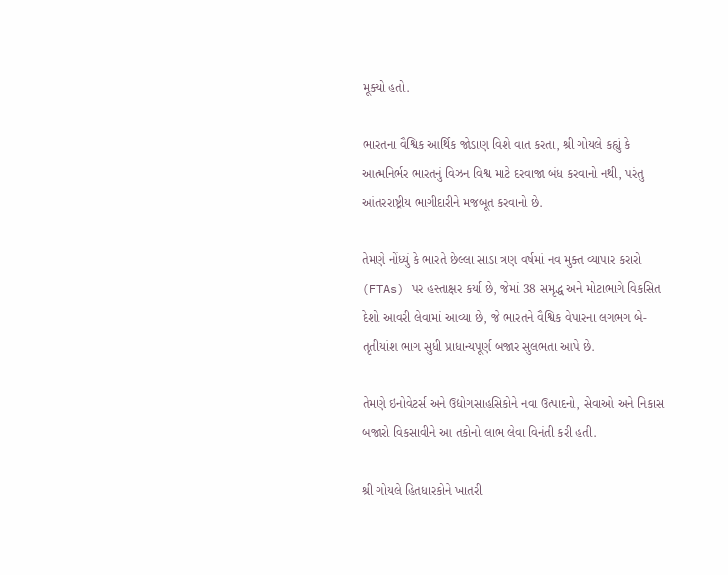મૂક્યો હતો.

ભારતના વૈશ્વિક આર્થિક જોડાણ વિશે વાત કરતા, શ્રી ગોયલે કહ્યું કે આત્મનિર્ભર ભારતનું વિઝન વિશ્વ માટે દરવાજા બંધ કરવાનો નથી, પરંતુ આંતરરાષ્ટ્રીય ભાગીદારીને મજબૂત કરવાનો છે.

તેમણે નોંધ્યું કે ભારતે છેલ્લા સાડા ત્રણ વર્ષમાં નવ મુક્ત વ્યાપાર કરારો (FTAs) પર હસ્તાક્ષર કર્યા છે, જેમાં 38 સમૃદ્ધ અને મોટાભાગે વિકસિત દેશો આવરી લેવામાં આવ્યા છે, જે ભારતને વૈશ્વિક વેપારના લગભગ બે-તૃતીયાંશ ભાગ સુધી પ્રાધાન્યપૂર્ણ બજાર સુલભતા આપે છે.

તેમણે ઇનોવેટર્સ અને ઉદ્યોગસાહસિકોને નવા ઉત્પાદનો, સેવાઓ અને નિકાસ બજારો વિકસાવીને આ તકોનો લાભ લેવા વિનંતી કરી હતી.

શ્રી ગોયલે હિતધારકોને ખાતરી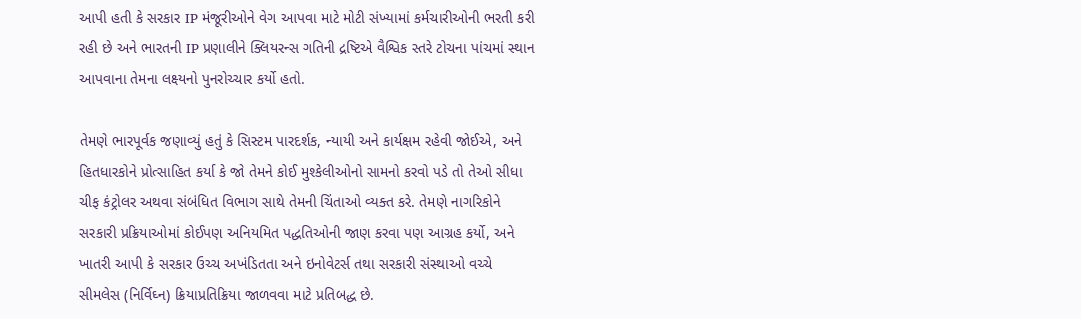આપી હતી કે સરકાર IP મંજૂરીઓને વેગ આપવા માટે મોટી સંખ્યામાં કર્મચારીઓની ભરતી કરી રહી છે અને ભારતની IP પ્રણાલીને ક્લિયરન્સ ગતિની દ્રષ્ટિએ વૈશ્વિક સ્તરે ટોચના પાંચમાં સ્થાન આપવાના તેમના લક્ષ્યનો પુનરોચ્ચાર કર્યો હતો.

તેમણે ભારપૂર્વક જણાવ્યું હતું કે સિસ્ટમ પારદર્શક, ન્યાયી અને કાર્યક્ષમ રહેવી જોઈએ, અને હિતધારકોને પ્રોત્સાહિત કર્યા કે જો તેમને કોઈ મુશ્કેલીઓનો સામનો કરવો પડે તો તેઓ સીધા ચીફ કંટ્રોલર અથવા સંબંધિત વિભાગ સાથે તેમની ચિંતાઓ વ્યક્ત કરે. તેમણે નાગરિકોને સરકારી પ્રક્રિયાઓમાં કોઈપણ અનિયમિત પદ્ધતિઓની જાણ કરવા પણ આગ્રહ કર્યો, અને ખાતરી આપી કે સરકાર ઉચ્ચ અખંડિતતા અને ઇનોવેટર્સ તથા સરકારી સંસ્થાઓ વચ્ચે સીમલેસ (નિર્વિઘ્ન) ક્રિયાપ્રતિક્રિયા જાળવવા માટે પ્રતિબદ્ધ છે.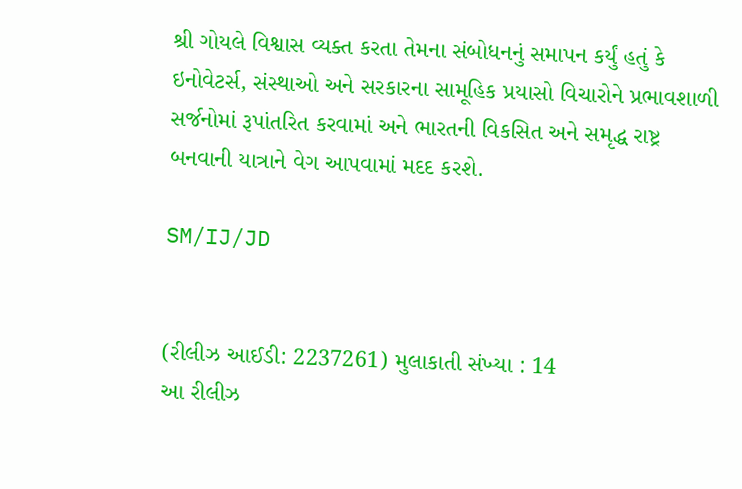શ્રી ગોયલે વિશ્વાસ વ્યક્ત કરતા તેમના સંબોધનનું સમાપન કર્યું હતું કે ઇનોવેટર્સ, સંસ્થાઓ અને સરકારના સામૂહિક પ્રયાસો વિચારોને પ્રભાવશાળી સર્જનોમાં રૂપાંતરિત કરવામાં અને ભારતની વિકસિત અને સમૃદ્ધ રાષ્ટ્ર બનવાની યાત્રાને વેગ આપવામાં મદદ કરશે.

SM/IJ/JD


(રીલીઝ આઈડી: 2237261) મુલાકાતી સંખ્યા : 14
આ રીલીઝ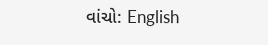વાંચો: English